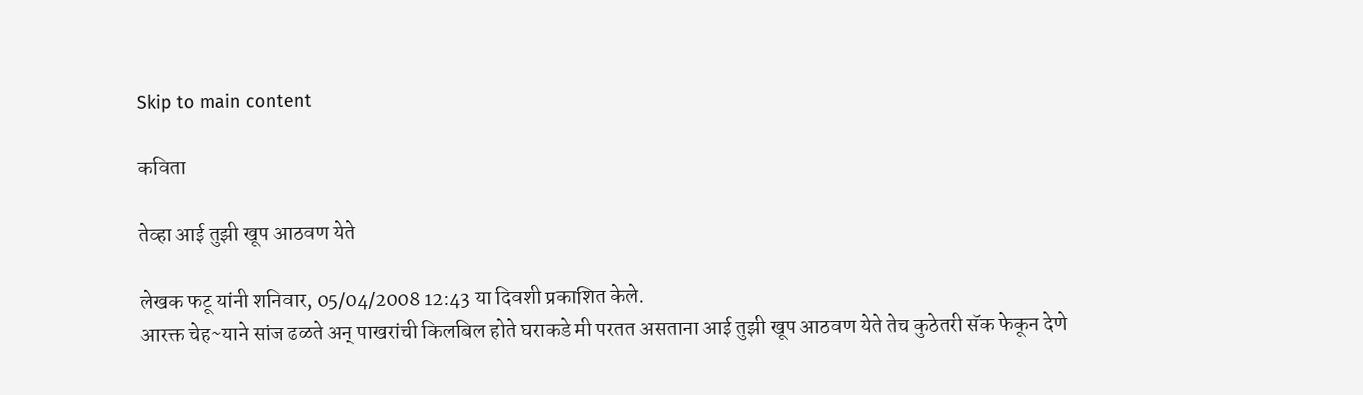Skip to main content

कविता

तेव्हा आई तुझी खूप आठवण येते

लेखक फटू यांनी शनिवार, 05/04/2008 12:43 या दिवशी प्रकाशित केले.
आरक्त चेह~याने सांज ढळते अन् पाखरांची किलबिल होते घराकडे मी परतत असताना आई तुझी खूप आठवण येते तेच कुठेतरी सॅक फेकून देणे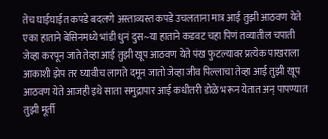तेच घाईघाईत कपडे बदलणे अस्ताव्यस्त कपडे उचलताना मात्र आई तुझी आठवण येते एका हाताने बेसिनमध्ये भांडी धुनं दुस~या हाताने कडवट चहा पिणं तव्यातील चपाती जेव्हा करपून जाते तेव्हा आई तुझी खूप आठवण येते पंख फुटल्यावर प्रत्येक पाखराला आकाशी झेप तर घ्यावीच लागते दमून जातो जेव्हा जीव पिल्लाचा तेव्हा आई तुझी खूप आठवण येते आजही इथे साता समुद्रापार आई कधीतरी डोळे भरून येतात अन् पापण्यात तुझी मूर्ती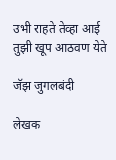उभी राहते तेव्हा आई तुझी खूप आठवण येते

जॅझ जुगलबंदी

लेखक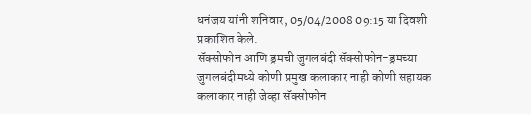धनंजय यांनी शनिवार, 05/04/2008 09:15 या दिवशी प्रकाशित केले.
सॅक्सोफोन आणि ड्रमची जुगलबंदी सॅक्सोफोन-ड्रमच्या जुगलबंदीमध्ये कोणी प्रमुख कलाकार नाही कोणी सहायक कलाकार नाही जेव्हा सॅक्सोफोन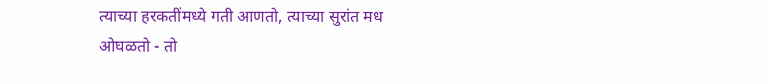त्याच्या हरकतींमध्ये गती आणतो, त्याच्या सुरांत मध ओघळतो - तो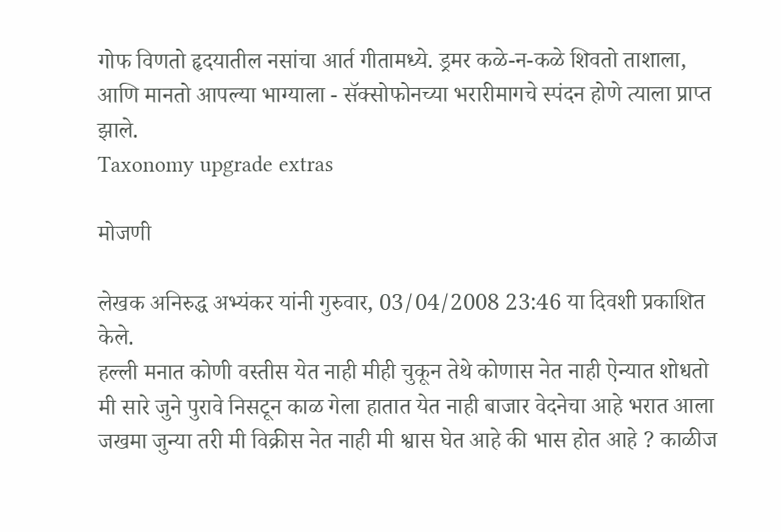गोफ विणतो हृदयातील नसांचा आर्त गीतामध्ये. ड्रमर कळे-न-कळे शिवतो ताशाला, आणि मानतो आपल्या भाग्याला - सॅक्सोफोनच्या भरारीमागचे स्पंदन होणे त्याला प्राप्त झाले.
Taxonomy upgrade extras

मोजणी

लेखक अनिरुद्ध अभ्यंकर यांनी गुरुवार, 03/04/2008 23:46 या दिवशी प्रकाशित केले.
हल्ली मनात कोणी वस्तीस येत नाही मीही चुकून तेथे कोणास नेत नाही ऐन्यात शोधतो मी सारे जुने पुरावे निसटून काळ गेला हातात येत नाही बाजार वेदनेचा आहे भरात आला जखमा जुन्या तरी मी विक्रीस नेत नाही मी श्वास घेत आहे की भास होत आहे ? काळीज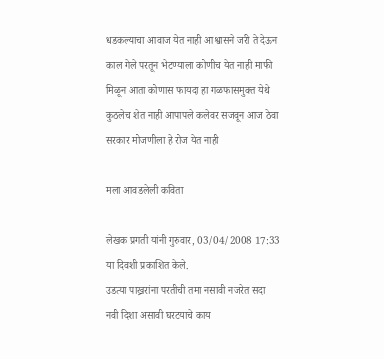धडकल्याचा आवाज येत नाही आश्वासने जरी ते देऊन काल गेले परतून भेटण्याला कोणीच येत नाही माफी मिळून आता कोणास फायदा हा गळफासमुक्त येथे कुठलेच शेत नाही आपापले कलेवर सजवून आज ठेवा सरकार मोजणीला हे रोज येत नाही

मला आवडलेली कविता

लेखक प्रगती यांनी गुरुवार, 03/04/2008 17:33 या दिवशी प्रकाशित केले.
उडत्या पाख्ररांना परतीची तमा नसावी नजरेत सदा नवी दिशा असावी घरटयाचे काय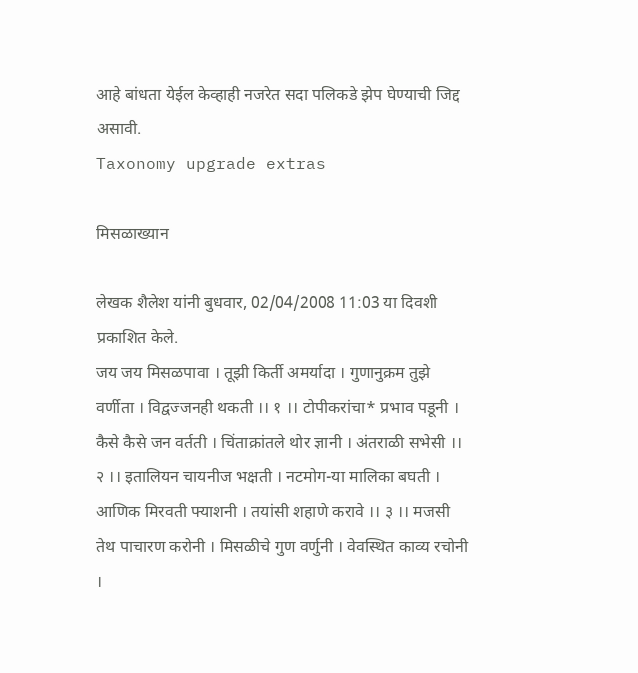आहे बांधता येईल केव्हाही नजरेत सदा पलिकडे झेप घेण्याची जिद्द असावी.
Taxonomy upgrade extras

मिसळाख्यान

लेखक शैलेश यांनी बुधवार, 02/04/2008 11:03 या दिवशी प्रकाशित केले.
जय जय मिसळपावा । तूझी किर्ती अमर्यादा । गुणानुक्रम तुझे वर्णीता । विद्वज्जनही थकती ।। १ ।। टोपीकरांचा* प्रभाव पडूनी । कैसे कैसे जन वर्तती । चिंताक्रांतले थोर ज्ञानी । अंतराळी सभेसी ।। २ ।। इतालियन चायनीज भक्षती । नटमोग-या मालिका बघती । आणिक मिरवती फ्याशनी । तयांसी शहाणे करावे ।। ३ ।। मजसी तेथ पाचारण करोनी । मिसळीचे गुण वर्णुनी । वेवस्थित काव्य रचोनी ।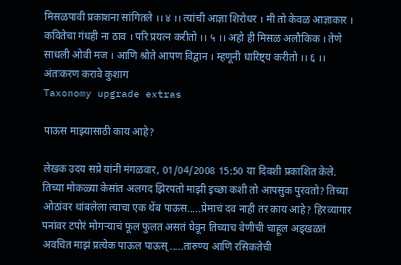मिसळपावी प्रकाशना सांगितले ।। ४ ।। त्यांची आज्ञा शिरोधर । मी तो केवळ आज्ञाकार । कवितेचा गंधही ना ठाव । परि प्रयत्न करीतो ।। ५ ।। अहो ही मिसळ अलौकिक । तेणे साधली ओवी मज । आणि श्रोते आपण विद्वान । म्हणूनी धारिष्ट्य करीतो ।। ६ ।। अंतःकरण करावे कुशाग
Taxonomy upgrade extras

पाऊस माझ्यासाठी काय आहे?

लेखक उदय सप्रे यांनी मंगळवार, 01/04/2008 15:50 या दिवशी प्रकाशित केले.
तिच्या मोकळ्या केसांत अलगद झिरपतो माझी इच्छा कशी तो आपसुक पुरवतो? तिच्या ओठांवर थांबलेला त्याचा एक थेंब पाऊस.....प्रेमाचं दव नाही तर काय आहे? हिरव्यागार पनांवर टपोरं मोगर्‍याचं फूल फुलत असतं घेवून तिच्याच वेणीची चाहूल अड्खळतं अवचित माझं प्रत्येक पाऊल पाऊस्.....तारुण्य आणि रसिकतेची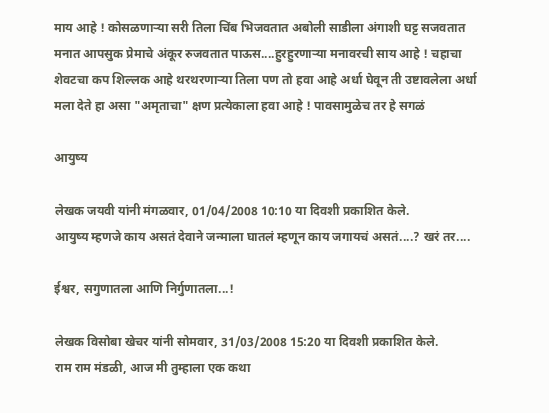माय आहे ! कोसळणार्‍या सरी तिला चिंब भिजवतात अबोली साडीला अंगाशी घट्ट सजवतात मनात आपसुक प्रेमाचे अंकूर रुजवतात पाऊस....हुरहुरणार्‍या मनावरची साय आहे ! चहाचा शेवटचा कप शिल्लक आहे थरथरणार्‍या तिला पण तो हवा आहे अर्धा घेवून ती उष्टावलेला अर्धा मला देते हा असा "अमृताचा" क्षण प्रत्येकाला हवा आहे ! पावसामुळेच तर हे सगळं

आयुष्य

लेखक जयवी यांनी मंगळवार, 01/04/2008 10:10 या दिवशी प्रकाशित केले.
आयुष्य म्हणजे काय असतं देवाने जन्माला घातलं म्हणून काय जगायचं असतं....? खरं तर....

ईश्वर, सगुणातला आणि निर्गुणातला...!

लेखक विसोबा खेचर यांनी सोमवार, 31/03/2008 15:20 या दिवशी प्रकाशित केले.
राम राम मंडळी, आज मी तुम्हाला एक कथा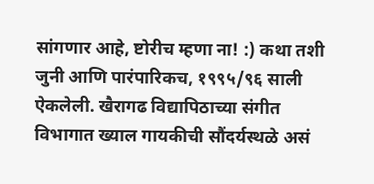सांगणार आहे, ष्टोरीच म्हणा ना! :) कथा तशी जुनी आणि पारंपारिकच, १९९५/९६ साली ऐकलेली. खैरागढ विद्यापिठाच्या संगीत विभागात ख्याल गायकीची सौंदर्यस्थळे असं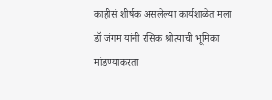काहीसं शीर्षक असलेल्या कार्यशाळेत मला डॉ जंगम यांनी रसिक श्रोत्याची भूमिका मांडण्याकरता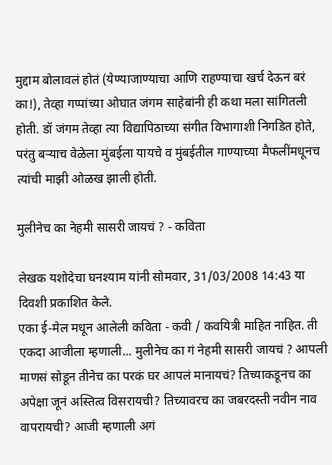मुद्दाम बोलावलं होतं (येण्याजाण्याचा आणि राहण्याचा खर्च देऊन बरं का!), तेव्हा गप्पांच्या ओघात जंगम साहेबांनी ही कथा मला सांगितली होती. डॉ जंगम तेव्हा त्या विद्यापिठाच्या संगीत विभागाशी निगडित होते, परंतु बर्‍याच वेळेला मुंबईला यायचे व मुंबईतील गाण्याच्या मैफलींमधूनच त्यांची माझी ओळख झाली होती.

मुलीनेच का नेहमी सासरी जायचं ? - कविता

लेखक यशोदेचा घनश्याम यांनी सोमवार, 31/03/2008 14:43 या दिवशी प्रकाशित केले.
एका ई-मेल मधून आलेली कविता - कवी / कवयित्री माहित नाहित. ती एकदा आजीला म्हणाली... मुलीनेच का गं नेहमी सासरी जायचं ? आपली माणसं सोडून तीनेच का परकं घर आपलं मानायचं? तिच्याकडूनच का अपेक्षा जूनं अस्तित्व विसरायची? तिच्यावरच का जबरदस्ती नवीन नाव वापरायची? आजी म्हणाली अगं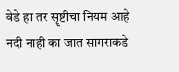वेडे हा तर सॄष्टीचा नियम आहे नदी नाही का जात सागराकडे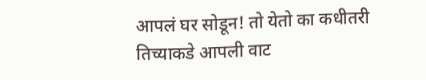आपलं घर सोडून! तो येतो का कधीतरी तिच्याकडे आपली वाट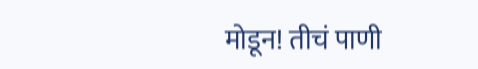मोडून! तीचं पाणी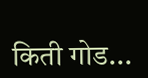किती गोड...